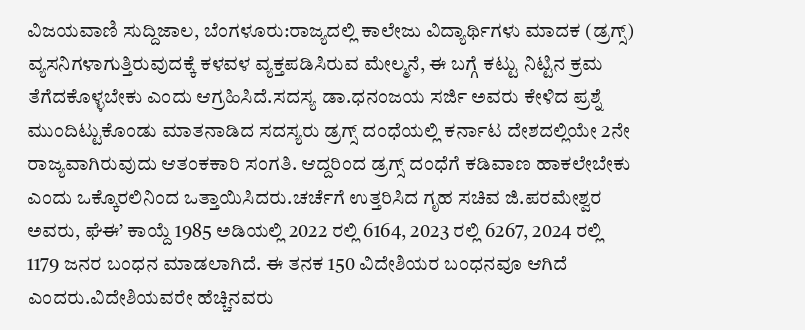ವಿಜಯವಾಣಿ ಸುದ್ದಿಜಾಲ, ಬೆಂಗಳೂರು:ರಾಜ್ಯದಲ್ಲಿ ಕಾಲೇಜು ವಿದ್ಯಾರ್ಥಿಗಳು ಮಾದಕ (ಡ್ರಗ್ಸ್) ವ್ಯಸನಿಗಳಾಗುತ್ತಿರುವುದಕ್ಕೆ ಕಳವಳ ವ್ಯಕ್ತಪಡಿಸಿರುವ ಮೇಲ್ಮನೆ, ಈ ಬಗ್ಗೆ ಕಟ್ಟು ನಿಟ್ಟಿನ ಕ್ರಮ ತೆಗೆದಕೊಳ್ಳಬೇಕು ಎಂದು ಆಗ್ರಹಿಸಿದೆ.ಸದಸ್ಯ ಡಾ.ಧನಂಜಯ ಸರ್ಜಿ ಅವರು ಕೇಳಿದ ಪ್ರಶ್ನೆ ಮುಂದಿಟ್ಟುಕೊಂಡು ಮಾತನಾಡಿದ ಸದಸ್ಯರು ಡ್ರಗ್ಸ್ ದಂಧೆಯಲ್ಲಿ ಕರ್ನಾಟ ದೇಶದಲ್ಲಿಯೇ 2ನೇ ರಾಜ್ಯವಾಗಿರುವುದು ಆತಂಕಕಾರಿ ಸಂಗತಿ. ಆದ್ದರಿಂದ ಡ್ರಗ್ಸ್ ದಂಧೆಗೆ ಕಡಿವಾಣ ಹಾಕಲೇಬೇಕು ಎಂದು ಒಕ್ಕೊರಲಿನಿಂದ ಒತ್ತಾಯಿಸಿದರು.ಚರ್ಚೆಗೆ ಉತ್ತರಿಸಿದ ಗೃಹ ಸಚಿವ ಜಿ.ಪರಮೇಶ್ವರ ಅವರು, ಘೆಈ’ ಕಾಯ್ದೆ 1985 ಅಡಿಯಲ್ಲಿ 2022 ರಲ್ಲಿ 6164, 2023 ರಲ್ಲಿ 6267, 2024 ರಲ್ಲಿ 1179 ಜನರ ಬಂಧನ ಮಾಡಲಾಗಿದೆ. ಈ ತನಕ 150 ವಿದೇಶಿಯರ ಬಂಧನವೂ ಆಗಿದೆ ಎಂದರು.ವಿದೇಶಿಯವರೇ ಹೆಚ್ಚಿನವರು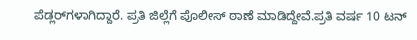ಪೆಡ್ಲರ್‌ಗಳಾಗಿದ್ದಾರೆ. ಪ್ರತಿ ಜಿಲ್ಲೆಗೆ ಪೊಲೀಸ್ ಠಾಣೆ ಮಾಡಿದ್ದೇವೆ.ಪ್ರತಿ ವರ್ಷ 10 ಟನ್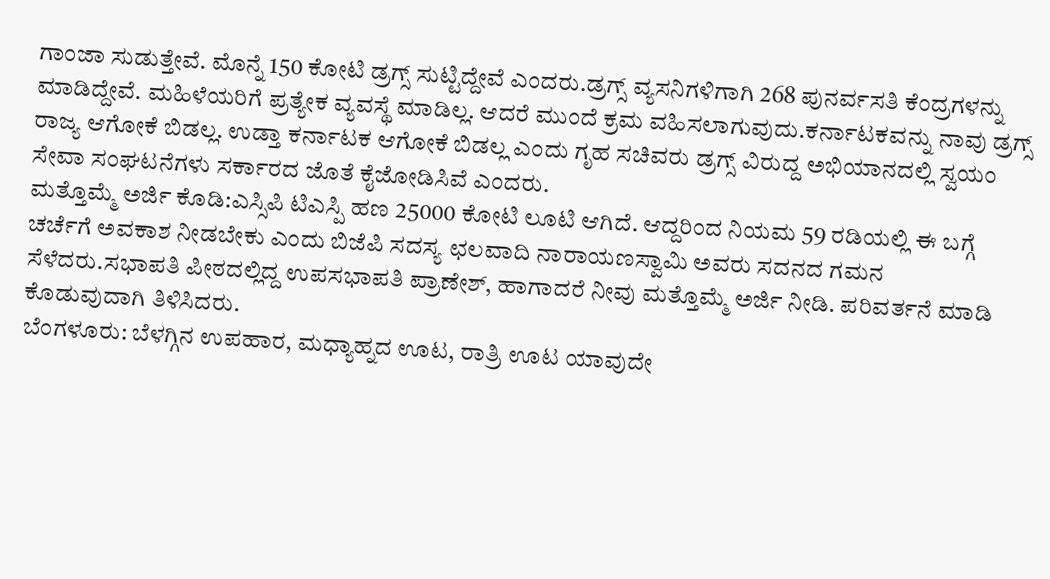ಗಾಂಜಾ ಸುಡುತ್ತೇವೆ. ಮೊನ್ನೆ 150 ಕೋಟಿ ಡ್ರಗ್ಸ್ ಸುಟ್ಟಿದ್ದೇವೆ ಎಂದರು.ಡ್ರಗ್ಸ್ ವ್ಯಸನಿಗಳಿಗಾಗಿ 268 ಪುನರ್ವಸತಿ ಕೆಂದ್ರಗಳನ್ನು ಮಾಡಿದ್ದೇವೆ. ಮಹಿಳೆಯರಿಗೆ ಪ್ರತ್ಯೇಕ ವ್ಯವಸ್ಥೆ ಮಾಡಿಲ್ಲ. ಆದರೆ ಮುಂದೆ ಕ್ರಮ ವಹಿಸಲಾಗುವುದು.ಕರ್ನಾಟಕವನ್ನು ನಾವು ಡ್ರಗ್ಸ್ ರಾಜ್ಯ ಆಗೋಕೆ ಬಿಡಲ್ಲ. ಉಡ್ತಾ ಕರ್ನಾಟಕ ಆಗೋಕೆ ಬಿಡಲ್ಲ ಎಂದು ಗೃಹ ಸಚಿವರು ಡ್ರಗ್ಸ್ ವಿರುದ್ದ ಅಭಿಯಾನದಲ್ಲಿ ಸ್ವಯಂ ಸೇವಾ ಸಂಘಟನೆಗಳು ಸರ್ಕಾರದ ಜೊತೆ ಕೈಜೋಡಿಸಿವೆ ಎಂದರು.
ಮತ್ತೊಮ್ಮೆ ಅರ್ಜಿ ಕೊಡಿ:ಎಸ್ಸಿಪಿ ಟಿಎಸ್ಪಿ ಹಣ 25000 ಕೋಟಿ ಲೂಟಿ ಆಗಿದೆ. ಆದ್ದರಿಂದ ನಿಯಮ 59 ರಡಿಯಲ್ಲಿ ಈ ಬಗ್ಗೆ ಚರ್ಚೆಗೆ ಅವಕಾಶ ನೀಡಬೇಕು ಎಂದು ಬಿಜೆಪಿ ಸದಸ್ಯ ಛಲವಾದಿ ನಾರಾಯಣಸ್ವಾಮಿ ಅವರು ಸದನದ ಗಮನ ಸೆಳೆದರು.ಸಭಾಪತಿ ಪೀಠದಲ್ಲಿದ್ದ ಉಪಸಭಾಪತಿ ಪ್ರಾಣೇಶ್, ಹಾಗಾದರೆ ನೀವು ಮತ್ತೊಮ್ಮೆ ಅರ್ಜಿ ನೀಡಿ. ಪರಿವರ್ತನೆ ಮಾಡಿ ಕೊಡುವುದಾಗಿ ತಿಳಿಸಿದರು.
ಬೆಂಗಳೂರು: ಬೆಳಗ್ಗಿನ ಉಪಹಾರ, ಮಧ್ಯಾಹ್ನದ ಊಟ, ರಾತ್ರಿ ಊಟ ಯಾವುದೇ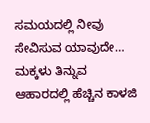ಸಮಯದಲ್ಲಿ ನೀವು ಸೇವಿಸುವ ಯಾವುದೇ…
ಮಕ್ಕಳು ತಿನ್ನುವ ಆಹಾರದಲ್ಲಿ ಹೆಚ್ಚಿನ ಕಾಳಜಿ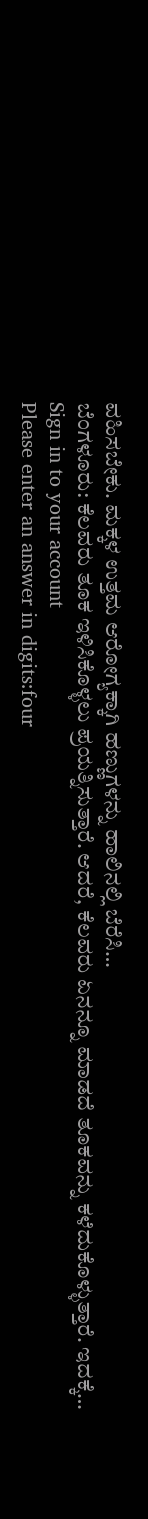ವಹಿಸಬೇಕು. ಮಕ್ಕಳ ಉತ್ತಮ ಆರೋಗ್ಯಕ್ಕಾಗಿ ಹಣ್ಣುಗಳನ್ನು ಹಾಲಿನಲ್ಲಿ ಬೆರೆಸಿ…
ಬೆಂಗಳೂರು: ಕೆಲವರು ತೂಕ ಇಳಿಸಿಕೊಳ್ಳಲು ಪ್ರಯತ್ನಿಸುತ್ತಾರೆ. ಆದರೆ, ಕೆಲವರು ಏನನ್ನೂ ಮಾಡದೆ ತೂಕವನ್ನು ಕಳೆದುಕೊಳ್ಳುತ್ತಾರೆ. ಇದಕ್ಕೆ…
Sign in to your account
Please enter an answer in digits:four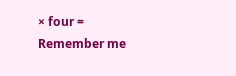× four =
Remember me